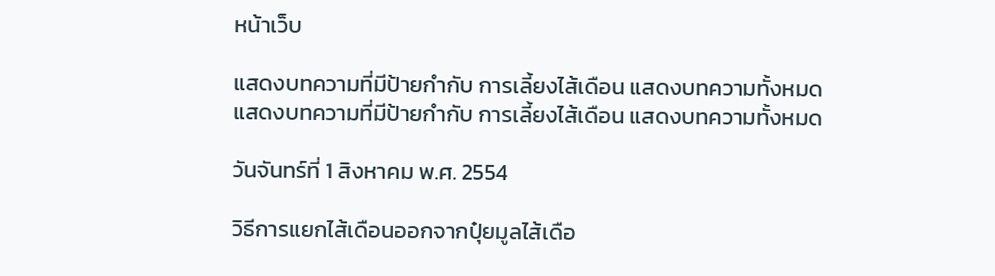หน้าเว็บ

แสดงบทความที่มีป้ายกำกับ การเลี้ยงไส้เดือน แสดงบทความทั้งหมด
แสดงบทความที่มีป้ายกำกับ การเลี้ยงไส้เดือน แสดงบทความทั้งหมด

วันจันทร์ที่ 1 สิงหาคม พ.ศ. 2554

วิธีการแยกไส้เดือนออกจากปุ๋ยมูลไส้เดือ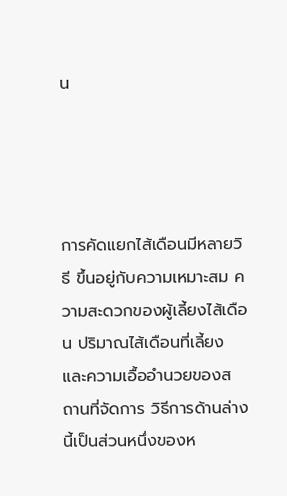น




การคัดแยกไส้เดือนมีหลายวิธี ขึ้นอยู่กับความเหมาะสม ความสะดวกของผู้เลี้ยงไส้เดือน ปริมาณไส้เดือนที่เลี้ยง และความเอื้ออำนวยของสถานที่จัดการ วิธีการด้านล่างนี้เป็นส่วนหนึ่งของห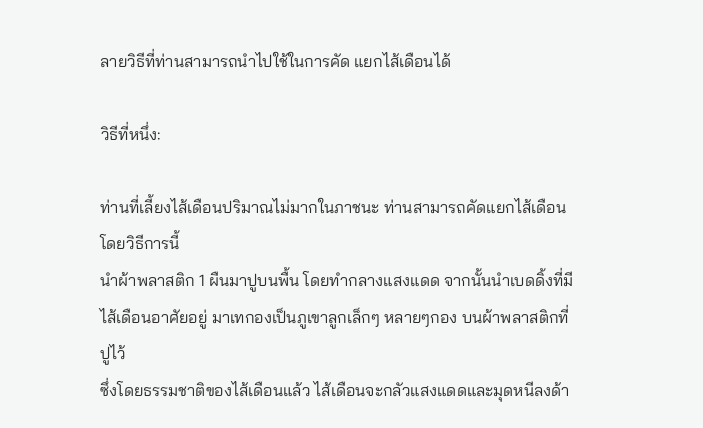ลายวิธีที่ท่านสามารถนำไปใช้ในการคัด แยกไส้เดือนได้

วิธีที่หนึ่ง:

ท่านที่เลี้ยงไส้เดือนปริมาณไม่มากในภาชนะ ท่านสามารถคัดแยกไส้เดือนโดยวิธีการนี้
นำผ้าพลาสติก 1 ผืนมาปูบนพื้น โดยทำกลางแสงแดด จากนั้นนำเบดดิ้งที่มีไส้เดือนอาศัยอยู่ มาเทกองเป็นภูเขาลูกเล็กๆ หลายๆกอง บนผ้าพลาสติกที่ปูไว้
ซึ่งโดยธรรมชาติของไส้เดือนแล้ว ไส้เดือนจะกลัวแสงแดดและมุดหนีลงด้า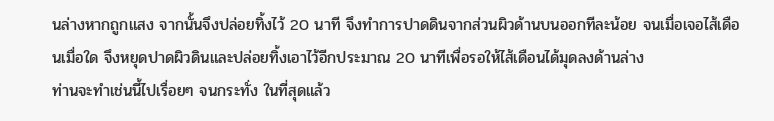นล่างหากถูกแสง จากนั้นจึงปล่อยทิ้งไว้ 20 นาที จึงทำการปาดดินจากส่วนผิวด้านบนออกทีละน้อย จนเมื่อเจอไส้เดือนเมื่อใด จึงหยุดปาดผิวดินและปล่อยทิ้งเอาไว้อีกประมาณ 20 นาทีเพื่อรอให้ไส้เดือนได้มุดลงด้านล่าง
ท่านจะทำเช่นนี้ไปเรื่อยๆ จนกระทั่ง ในที่สุดแล้ว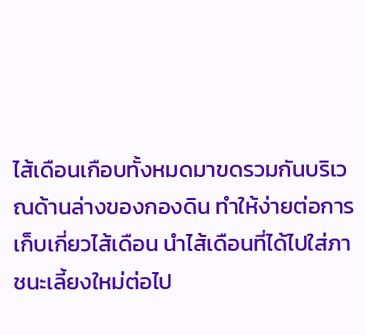ไส้เดือนเกือบทั้งหมดมาขดรวมกันบริเวณด้านล่างของกองดิน ทำให้ง่ายต่อการเก็บเกี่ยวไส้เดือน นำไส้เดือนที่ได้ไปใส่ภาชนะเลี้ยงใหม่ต่อไป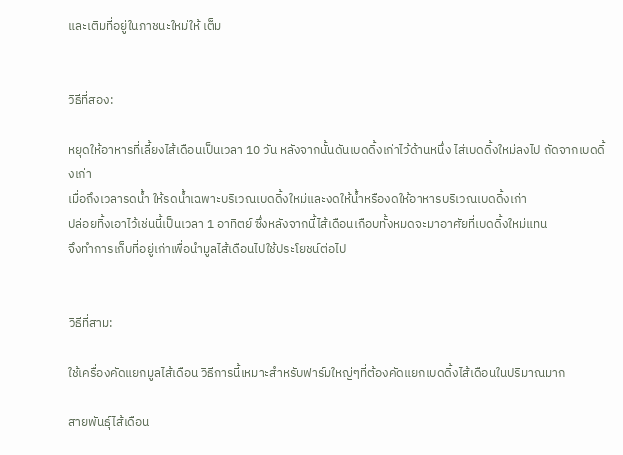และเติมที่อยู่ในภาชนะใหม่ให้ เต็ม


วิธีที่สอง:

หยุดให้อาหารที่เลี้ยงไส้เดือนเป็นเวลา 10 วัน หลังจากนั้นดันเบดดิ้งเก่าไว้ด้านหนึ่ง ไส่เบดดิ้งใหม่ลงไป ถัดจากเบดดิ้งเก่า
เมื่อถึงเวลารดน้ำ ให้รดน้ำเฉพาะบริเวณเบดดิ้งใหม่และงดให้น้ำหรืองดให้อาหารบริเวณเบดดิ้งเก่า
ปล่อยทิ้งเอาไว้เช่นนี้เป็นเวลา 1 อาทิตย์ ซึ่งหลังจากนี้ไส้เดือนเกือบทั้งหมดจะมาอาศัยที่เบดดิ้งใหม่แทน
จึงทำการเก็บที่อยู่เก่าเพื่อนำมูลไส้เดือนไปใช้ประโยชน์ต่อไป


วิธีที่สาม:

ใช้เครื่องคัดแยกมูลไส้เดือน วิธีการนี้เหมาะสำหรับฟาร์มใหญ่ๆที่ต้องคัดแยกเบดดิ้งไส้เดือนในปริมาณมาก

สายพันธุ์ไส้เดือน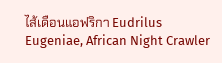ไส้เดือนแอฟริกา Eudrilus Eugeniae, African Night Crawler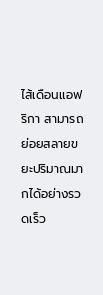ไส้เดือนแอฟริกา สามารถย่อยสลายขยะปริมาณมากได้อย่างรวดเร็ว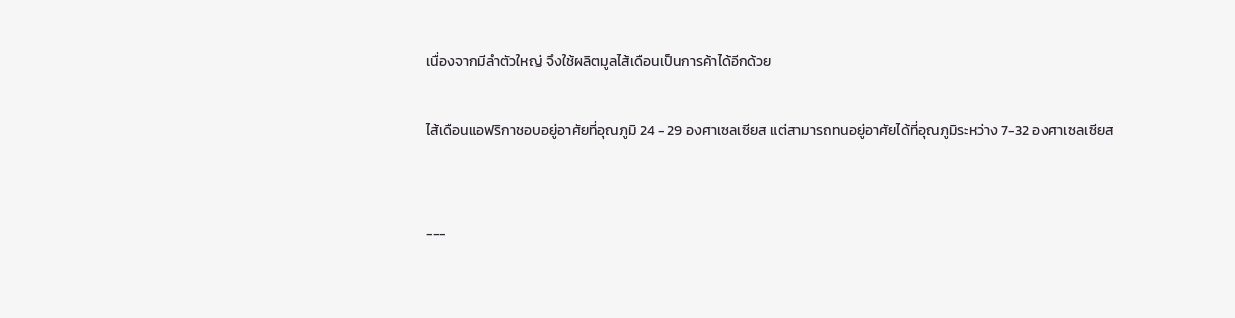เนื่องจากมีลำตัวใหญ่ จึงใช้ผลิตมูลไส้เดือนเป็นการค้าได้อีกด้วย

ไส้เดือนแอฟริกาชอบอยู่อาศัยที่อุณภูมิ 24 - 29 องศาเซลเซียส แต่สามารถทนอยู่อาศัยได้ที่อุณภูมิระหว่าง 7-32 องศาเซลเซียส


---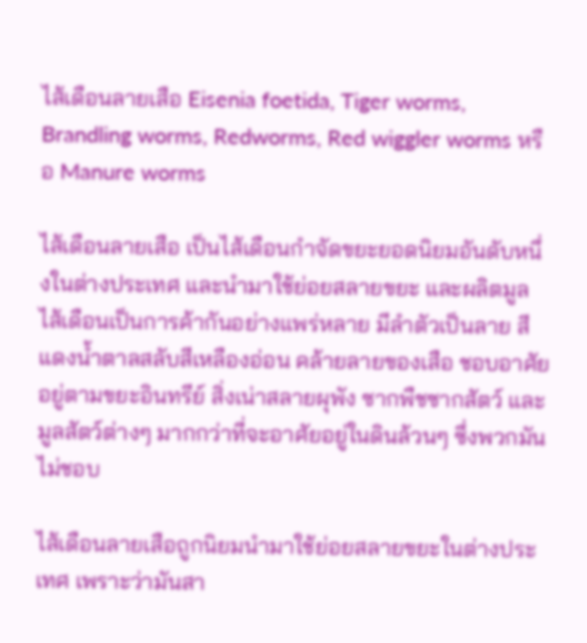ไส้เดือนลายเสือ Eisenia foetida, Tiger worms, Brandling worms, Redworms, Red wiggler worms หรือ Manure worms

ไส้เดือนลายเสือ เป็นไส้เดือนกำจัดขยะยอดนิยมอันดับหนึ่งในต่างประเทศ และนำมาใช้ย่อยสลายขยะ และผลิตมูลไส้เดือนเป็นการค้ากันอย่างแพร่หลาย มีลำตัวเป็นลาย สีแดงน้ำตาลสลับสีเหลืองอ่อน คล้ายลายของเสือ ชอบอาศัยอยู่ตามขยะอินทรีย์ สิ่งเน่าสลายผุพัง ซากพืชซากสัตว์ และมูลสัตว์ต่างๆ มากกว่าที่จะอาศัยอยู่ในดินล้วนๆ ซึ่งพวกมันไม่ชอบ

ไส้เดือนลายเสือถูกนิยมนำมาใช้ย่อยสลายขยะในต่างประเทศ เพราะว่ามันสา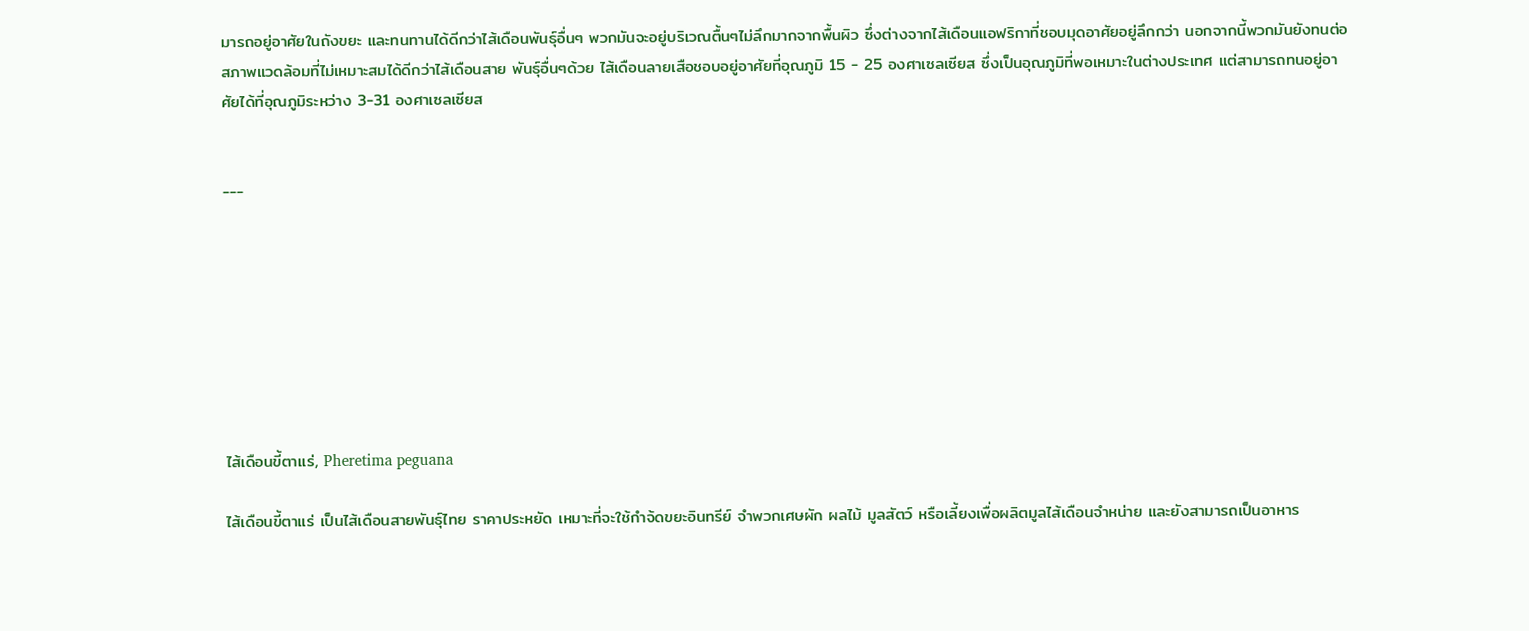มารถอยู่อาศัยในถังขยะ และทนทานได้ดีกว่าไส้เดือนพันธุ์อื่นๆ พวกมันจะอยู่บริเวณตื้นๆไม่ลึกมากจากพื้นผิว ซึ่งต่างจากไส้เดือนแอฟริกาที่ชอบมุดอาศัยอยู่ลึกกว่า นอกจากนี้พวกมันยังทนต่อสภาพแวดล้อมที่ไม่เหมาะสมได้ดีกว่าไส้เดือนสาย พันธุ์อื่นๆด้วย ไส้เดือนลายเสือชอบอยู่อาศัยที่อุณภูมิ 15 - 25 องศาเซลเซียส ซึ่งเป็นอุณภูมิที่พอเหมาะในต่างประเทศ แต่สามารถทนอยู่อาศัยได้ที่อุณภูมิระหว่าง 3-31 องศาเซลเซียส


---








ไส้เดือนขี้ตาแร่, Pheretima peguana

ไส้เดือนขี้ตาแร่ เป็นไส้เดือนสายพันธุ์ไทย ราคาประหยัด เหมาะที่จะใช้กำจ้ดขยะอินทรีย์ จำพวกเศษผัก ผลไม้ มูลสัตว์ หรือเลี้ยงเพื่อผลิตมูลไส้เดือนจำหน่าย และยังสามารถเป็นอาหาร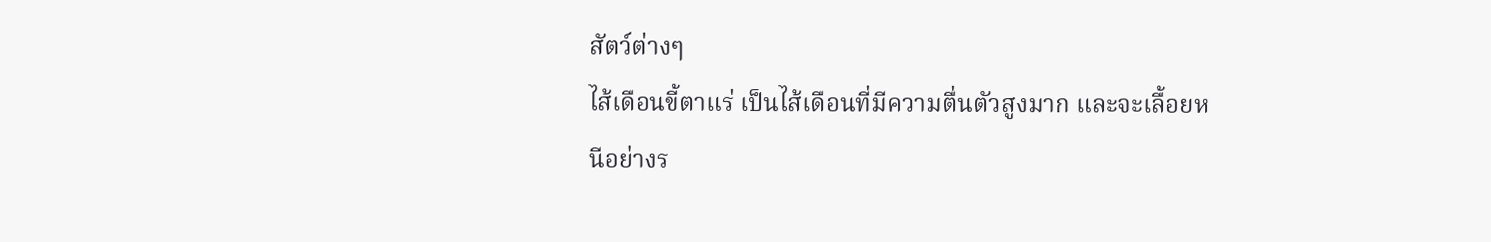สัตว์ต่างๆ
ไส้เดือนขี้ตาแร่ เป็นไส้เดือนที่มีความตื่นตัวสูงมาก และจะเลื้อยหนีอย่างร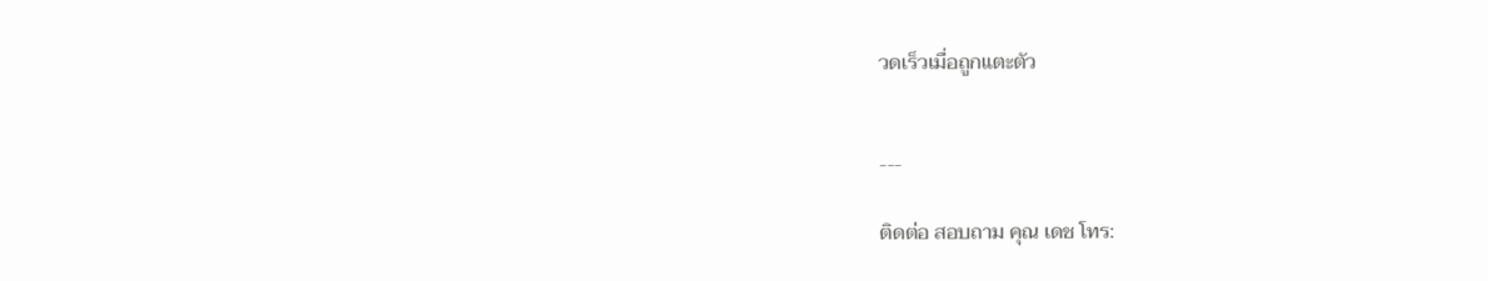วดเร็วเมื่อถูกแตะตัว


---

ติดต่อ สอบถาม คุณ เดช โทร: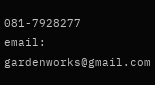081-7928277
email: gardenworks@gmail.com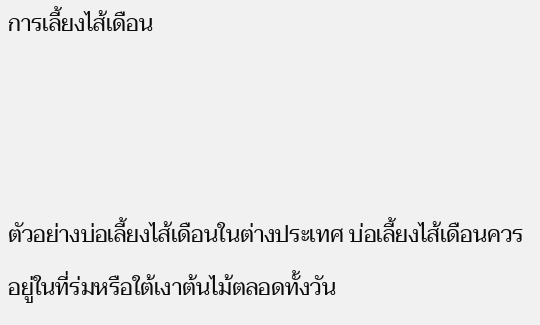การเลี้ยงไส้เดือน



ตัวอย่างบ่อเลี้ยงไส้เดือนในต่างประเทศ บ่อเลี้ยงไส้เดือนควรอยู่ในที่ร่มหรือใต้เงาต้นไม้ตลอดทั้งวัน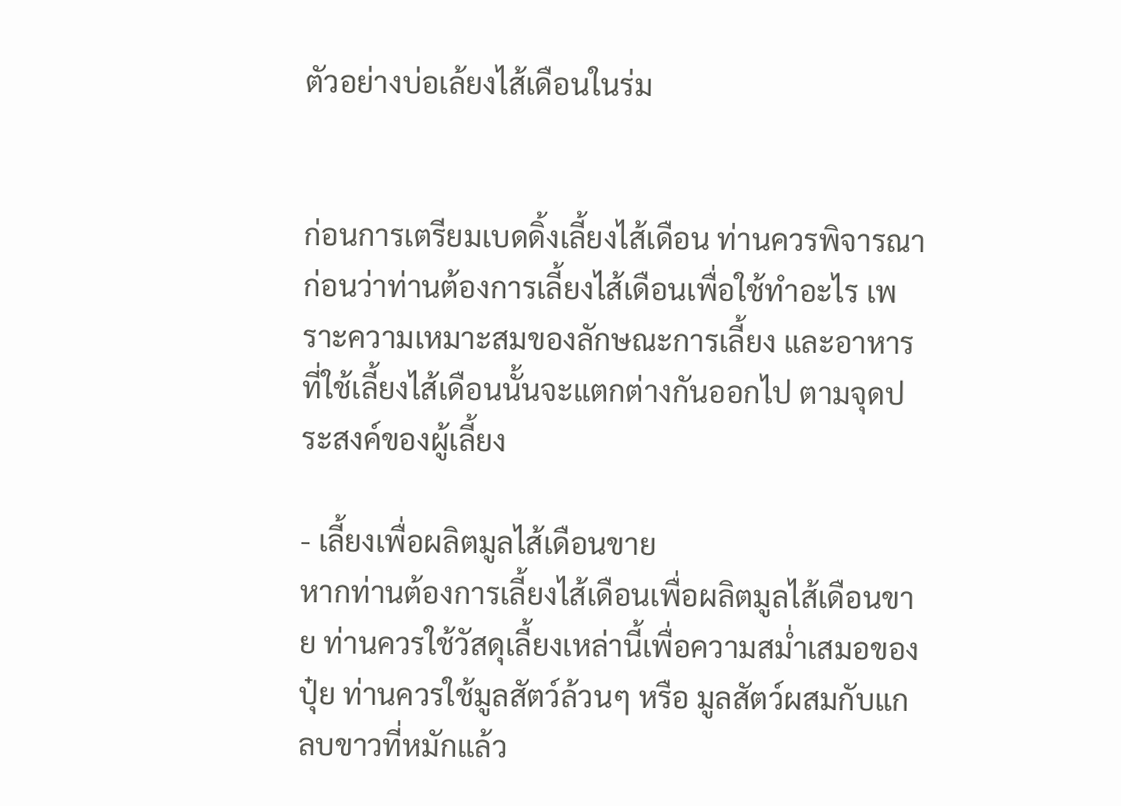ตัวอย่างบ่อเล้ยงไส้เดือนในร่ม


ก่อนการเตรียมเบดดิ้งเลี้ยงไส้เดือน ท่านควรพิจารณาก่อนว่าท่านต้องการเลี้ยงไส้เดือนเพื่อใช้ทำอะไร เพราะความเหมาะสมของลักษณะการเลี้ยง และอาหารที่ใช้เลี้ยงไส้เดือนนั้นจะแตกต่างกันออกไป ตามจุดประสงค์ของผู้เลี้ยง

- เลี้ยงเพื่อผลิตมูลไส้เดือนขาย
หากท่านต้องการเลี้ยงไส้เดือนเพื่อผลิตมูลไส้เดือนขาย ท่านควรใช้วัสดุเลี้ยงเหล่านี้เพื่อความสม่ำเสมอของปุ๋ย ท่านควรใช้มูลสัตว์ล้วนๆ หรือ มูลสัตว์ผสมกับแกลบขาวที่หมักแล้ว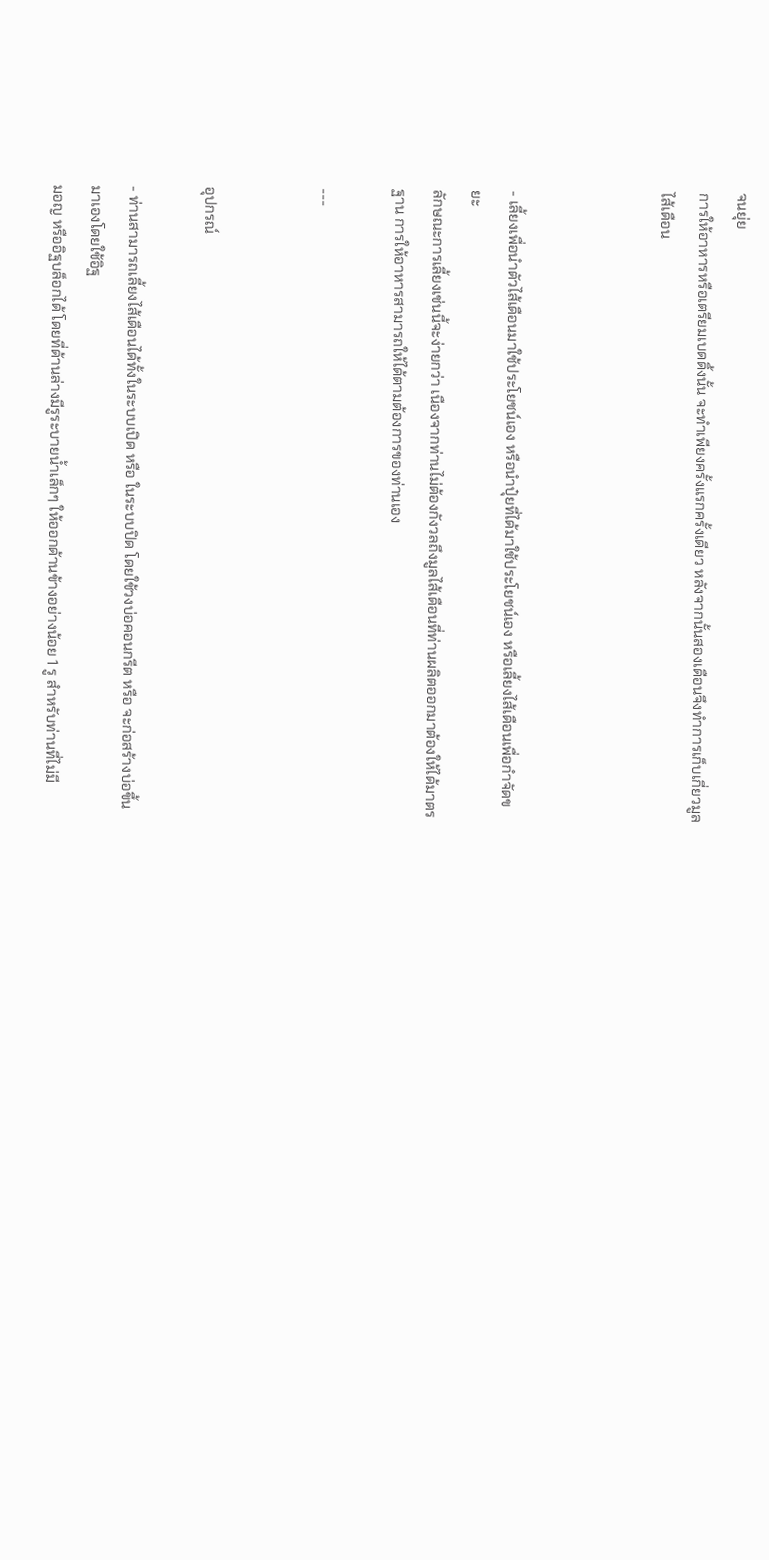จนยุ่ย
การให้อาหารหรือเตรียมเบดดิ้งนั้น จะทำเพียงครั้งแรกครั้งเดียว หลังจากนั้นสองเดือนจึงทำการเก็บเกี่ยวมูลไส้เดือน



- เลี้ยงเพื่อนำตัวไส้เดือนมาใช้ประโยชน์เอง หรือนำปุ๋ยที่ได้มาใช้ประโยชน์เอง หรือเลี้ยงไส้เดือนเพื่อกำจัดขยะ
ลักษณะการเลี้ยงเช่นนี้จะง่ายกว่า เนืองจากท่านไม่ต้องกังวลถึงมูลไส้เดือนที่ท่านผลิตออกมาต้องให้ได้มาตรฐาน การให้อาหารสามารถให้ได้ตามต้องการของท่านเอง

---


อุปกรณ์

- ท่านสามารถเลี้ยงไส้เดือนได้ทั้งในระบบเปิด หรือ ในระบบปิด โดยใช้วงบ่อคอนกรีต หรือ จะก่อสร้างบ่อขึ้นมาเองโดยใช้อิฐ
มอญ หรืออิฐบล็อกได้ โดยที่ด้านล่างมีรูระบายน้ำเล็กๆ ให้ออกด้านข้างอย่างน้อย 1 รู สำหรับท่านที่ไม่มี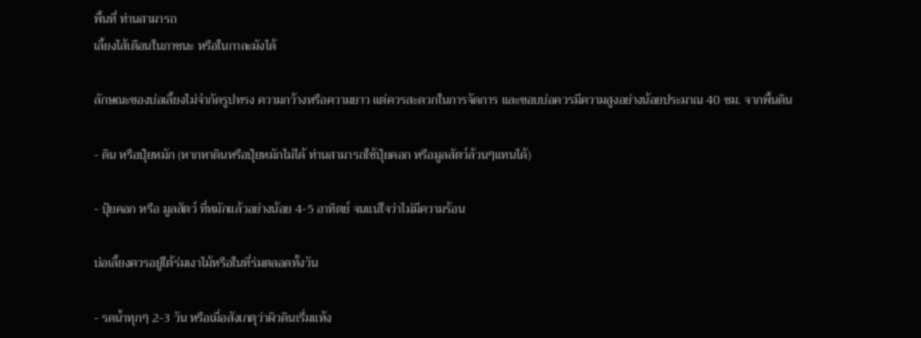พื้นที่ ท่านสามารถ
เลี้ยงไส้เดือนในภาชนะ หรือในกาละมังได้

ลักษณะของบ่อเลี้ยงไม่จำกัดรูปทรง ความกว้างหรือความยาว แต่ควรสะดวกในการจัดการ และขอบบ่อควรมีความสูงอย่างน้อยประมาณ 40 ซม. จากพื้นดิน

- ดิน หรือปุ๋ยหมัก (หากหาดินหรือปุ๋ยหมักไม่ได้ ท่านสามารถใช้ปุ๋ยคอก หรือมูลสัตว์ล้วนๆแทนได้)

- ปุ๋ยคอก หรือ มูลสัตว์ ที่หมักแล้วอย่างน้อย 4-5 อาทิตย์ จนแน่ใจว่าไม่มีความร้อน

บ่อเลี้ยงควรอยู่ใต้ร่มเงาไม้หรือในที่ร่มตลอดทั้งวัน

- รดน้ำทุกๆ 2-3 วัน หรือเมื่อสังเกตุว่าผิวดินเรื่มแห้ง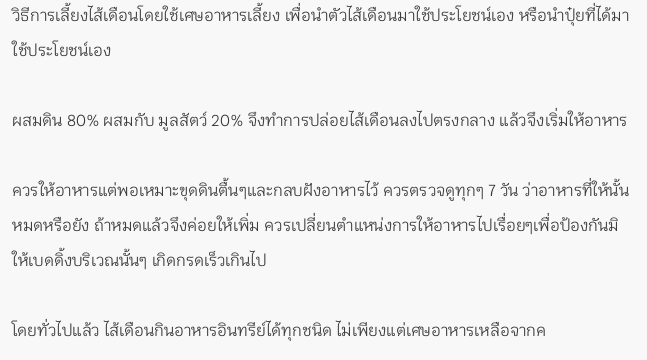วิธีการเลี้ยงไส้เดือนโดยใช้เศษอาหารเลี้ยง เพื่อนำตัวไส้เดือนมาใช้ประโยชน์เอง หรือนำปุ๋ยที่ได้มาใช้ประโยชน์เอง

ผสมดิน 80% ผสมกับ มูลสัตว์ 20% จึงทำการปล่อยไส้เดือนลงไปตรงกลาง แล้วจึงเริ่มให้อาหาร

ควรให้อาหารแต่พอเหมาะขุดดินตื้นๆและกลบฝังอาหารไว้ ควรตรวจดูทุกๆ 7 วัน ว่าอาหารที่ให้นั้นหมดหรือยัง ถ้าหมดแล้วจึงค่อยให้เพิ่ม ควรเปลี่ยนตำแหน่งการให้อาหารไปเรื่อยๆเพื่อป้องกันมิให้เบดดิ้งบริเวณนั้นๆ เกิดกรดเร็วเกินไป

โดยทั่วไปแล้ว ไส้เดือนกินอาหารอินทรีย์ได้ทุกชนิด ไม่เพียงแต่เศษอาหารเหลือจากค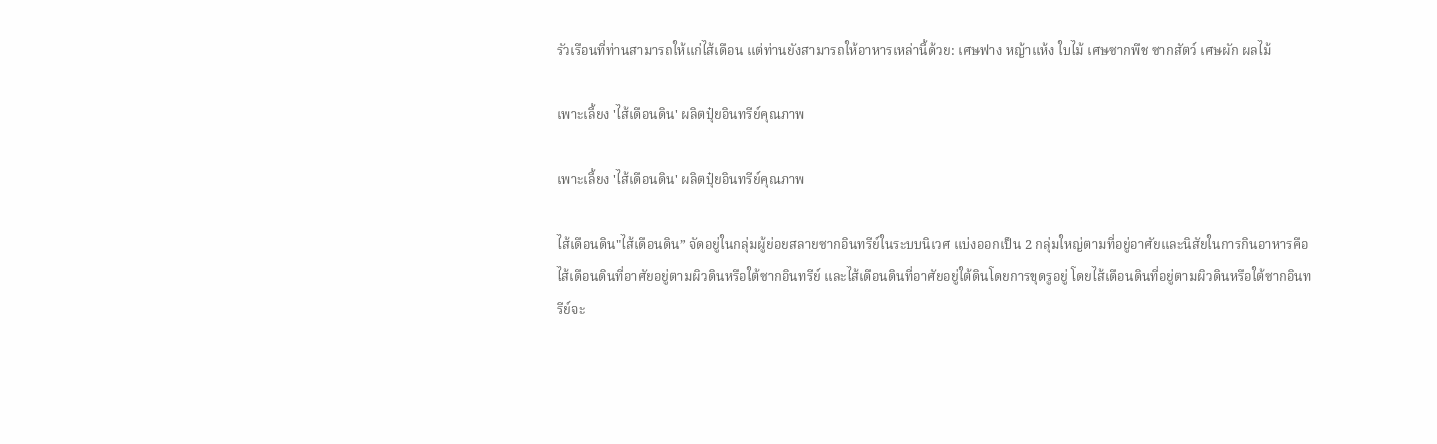รัวเรือนที่ท่านสามารถให้แก่ไส้เดือน แต่ท่านยังสามารถให้อาหารเหล่านี้ด้วย: เศษฟาง หญ้าแห้ง ใบไม้ เศษซากพืช ซากสัตว์ เศษผัก ผลไม้

เพาะเลี้ยง 'ไส้เดือนดิน' ผลิตปุ๋ยอินทรีย์คุณภาพ

เพาะเลี้ยง 'ไส้เดือนดิน' ผลิตปุ๋ยอินทรีย์คุณภาพ

ไส้เดือนดิน"ไส้เดือนดิน” จัดอยู่ในกลุ่มผู้ย่อยสลายซากอินทรีย์ในระบบนิเวศ แบ่งออกเป็น 2 กลุ่มใหญ่ตามที่อยู่อาศัยและนิสัยในการกินอาหารคือ ไส้เดือนดินที่อาศัยอยู่ตามผิวดินหรือใต้ซากอินทรีย์ และไส้เดือนดินที่อาศัยอยู่ใต้ดินโดยการขุดรูอยู่ โดยไส้เดือนดินที่อยู่ตามผิวดินหรือใต้ซากอินทรีย์จะ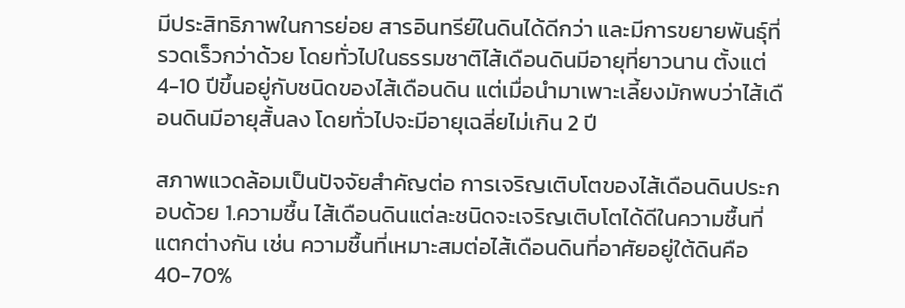มีประสิทธิภาพในการย่อย สารอินทรีย์ในดินได้ดีกว่า และมีการขยายพันธุ์ที่รวดเร็วกว่าด้วย โดยทั่วไปในธรรมชาติไส้เดือนดินมีอายุที่ยาวนาน ตั้งแต่ 4-10 ปีขึ้นอยู่กับชนิดของไส้เดือนดิน แต่เมื่อนำมาเพาะเลี้ยงมักพบว่าไส้เดือนดินมีอายุสั้นลง โดยทั่วไปจะมีอายุเฉลี่ยไม่เกิน 2 ปี

สภาพแวดล้อมเป็นปัจจัยสำคัญต่อ การเจริญเติบโตของไส้เดือนดินประกอบด้วย 1.ความชื้น ไส้เดือนดินแต่ละชนิดจะเจริญเติบโตได้ดีในความชื้นที่แตกต่างกัน เช่น ความชื้นที่เหมาะสมต่อไส้เดือนดินที่อาศัยอยู่ใต้ดินคือ 40-70%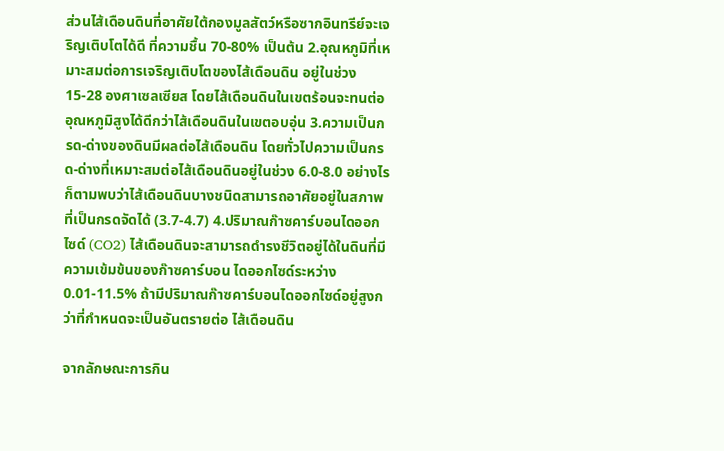ส่วนไส้เดือนดินที่อาศัยใต้กองมูลสัตว์หรือซากอินทรีย์จะเจริญเติบโตได้ดี ที่ความชื้น 70-80% เป็นต้น 2.อุณหภูมิที่เหมาะสมต่อการเจริญเติบโตของไส้เดือนดิน อยู่ในช่วง 15-28 องศาเซลเซียส โดยไส้เดือนดินในเขตร้อนจะทนต่ออุณหภูมิสูงได้ดีกว่าไส้เดือนดินในเขตอบอุ่น 3.ความเป็นกรด-ด่างของดินมีผลต่อไส้เดือนดิน โดยทั่วไปความเป็นกรด-ด่างที่เหมาะสมต่อไส้เดือนดินอยู่ในช่วง 6.0-8.0 อย่างไรก็ตามพบว่าไส้เดือนดินบางชนิดสามารถอาศัยอยู่ในสภาพที่เป็นกรดจัดได้ (3.7-4.7) 4.ปริมาณก๊าซคาร์บอนไดออกไซด์ (CO2) ไส้เดือนดินจะสามารถดำรงชีวิตอยู่ได้ในดินที่มีความเข้มข้นของก๊าซคาร์บอน ไดออกไซด์ระหว่าง 0.01-11.5% ถ้ามีปริมาณก๊าซคาร์บอนไดออกไซด์อยู่สูงกว่าที่กำหนดจะเป็นอันตรายต่อ ไส้เดือนดิน

จากลักษณะการกิน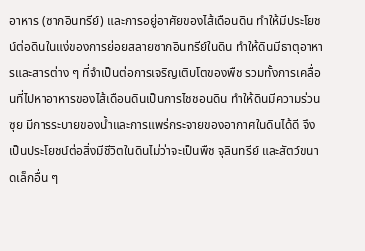อาหาร (ซากอินทรีย์) และการอยู่อาศัยของไส้เดือนดิน ทำให้มีประโยชน์ต่อดินในแง่ของการย่อยสลายซากอินทรีย์ในดิน ทำให้ดินมีธาตุอาหารและสารต่าง ๆ ที่จำเป็นต่อการเจริญเติบโตของพืช รวมทั้งการเคลื่อนที่ไปหาอาหารของไส้เดือนดินเป็นการไชชอนดิน ทำให้ดินมีความร่วนซุย มีการระบายของน้ำและการแพร่กระจายของอากาศในดินได้ดี จึงเป็นประโยชน์ต่อสิ่งมีชีวิตในดินไม่ว่าจะเป็นพืช จุลินทรีย์ และสัตว์ขนาดเล็กอื่น ๆ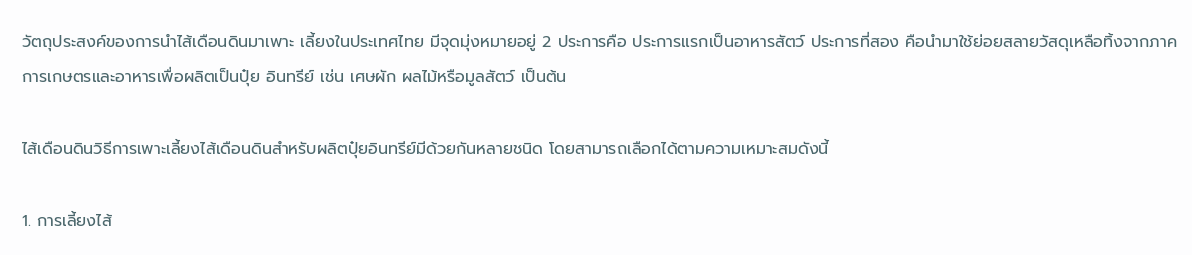วัตถุประสงค์ของการนำไส้เดือนดินมาเพาะ เลี้ยงในประเทศไทย มีจุดมุ่งหมายอยู่ 2 ประการคือ ประการแรกเป็นอาหารสัตว์ ประการที่สอง คือนำมาใช้ย่อยสลายวัสดุเหลือทิ้งจากภาคการเกษตรและอาหารเพื่อผลิตเป็นปุ๋ย อินทรีย์ เช่น เศษผัก ผลไม้หรือมูลสัตว์ เป็นต้น

ไส้เดือนดินวิธีการเพาะเลี้ยงไส้เดือนดินสำหรับผลิตปุ๋ยอินทรีย์มีด้วยกันหลายชนิด โดยสามารถเลือกได้ตามความเหมาะสมดังนี้

1. การเลี้ยงไส้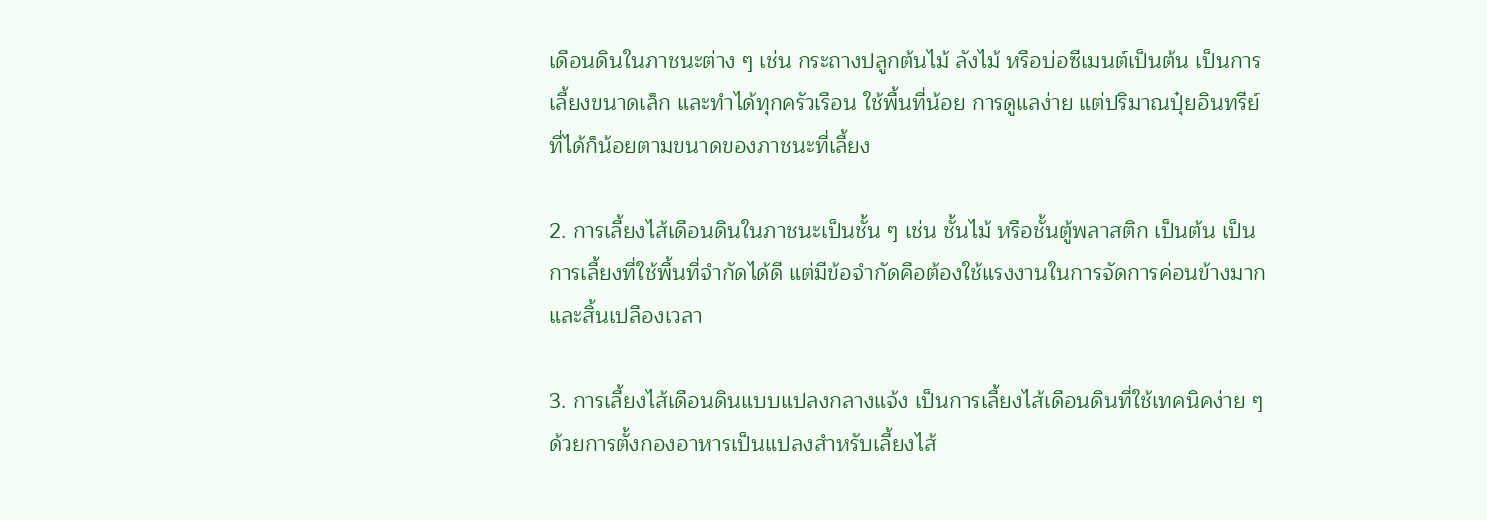เดือนดินในภาชนะต่าง ๆ เช่น กระถางปลูกต้นไม้ ลังไม้ หรือบ่อซีเมนต์เป็นต้น เป็นการเลี้ยงขนาดเล็ก และทำได้ทุกครัวเรือน ใช้พื้นที่น้อย การดูแลง่าย แต่ปริมาณปุ๋ยอินทรีย์ที่ได้ก็น้อยตามขนาดของภาชนะที่เลี้ยง

2. การเลี้ยงไส้เดือนดินในภาชนะเป็นชั้น ๆ เช่น ชั้นไม้ หรือชั้นตู้พลาสติก เป็นต้น เป็นการเลี้ยงที่ใช้พื้นที่จำกัดได้ดี แต่มีข้อจำกัดคือต้องใช้แรงงานในการจัดการค่อนข้างมากและสิ้นเปลืองเวลา

3. การเลี้ยงไส้เดือนดินแบบแปลงกลางแจ้ง เป็นการเลี้ยงไส้เดือนดินที่ใช้เทคนิคง่าย ๆ ด้วยการตั้งกองอาหารเป็นแปลงสำหรับเลี้ยงไส้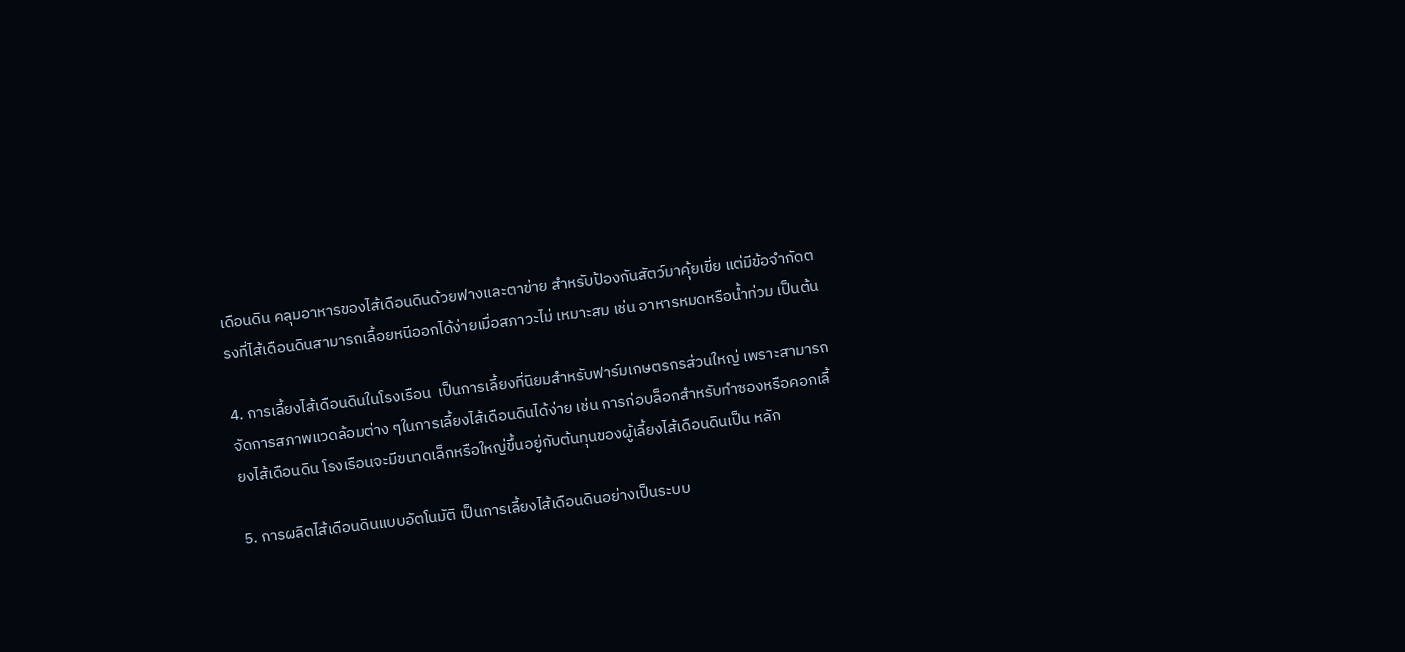เดือนดิน คลุมอาหารของไส้เดือนดินด้วยฟางและตาข่าย สำหรับป้องกันสัตว์มาคุ้ยเขี่ย แต่มีข้อจำกัดตรงที่ไส้เดือนดินสามารถเลื้อยหนีออกได้ง่ายเมื่อสภาวะไม่ เหมาะสม เช่น อาหารหมดหรือน้ำท่วม เป็นต้น

4. การเลี้ยงไส้เดือนดินในโรงเรือน  เป็นการเลี้ยงที่นิยมสำหรับฟาร์มเกษตรกรส่วนใหญ่ เพราะสามารถจัดการสภาพแวดล้อมต่าง ๆในการเลี้ยงไส้เดือนดินได้ง่าย เช่น การก่อบล็อกสำหรับทำซองหรือคอกเลี้ยงไส้เดือนดิน โรงเรือนจะมีขนาดเล็กหรือใหญ่ขึ้นอยู่กับต้นทุนของผู้เลี้ยงไส้เดือนดินเป็น หลัก

5. การผลิตไส้เดือนดินแบบอัตโนมัติ เป็นการเลี้ยงไส้เดือนดินอย่างเป็นระบบ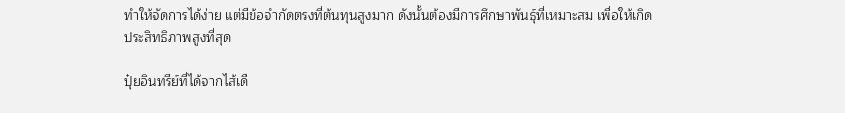ทำให้จัดการได้ง่าย แต่มีข้อจำกัดตรงที่ต้นทุนสูงมาก ดังนั้นต้องมีการศึกษาพันธุ์ที่เหมาะสม เพื่อให้เกิดประสิทธิภาพสูงที่สุด

ปุ๋ยอินทรีย์ที่ได้จากไส้เดื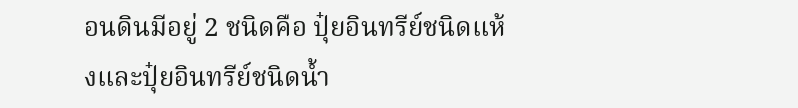อนดินมีอยู่ 2 ชนิดคือ ปุ๋ยอินทรีย์ชนิดแห้งและปุ๋ยอินทรีย์ชนิดน้ำ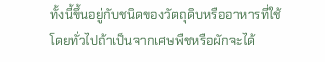ทั้งนี้ขึ้นอยู่กับชนิดของวัตถุดิบหรืออาหารที่ใช้ โดยทั่วไปถ้าเป็นจากเศษพืชหรือผักจะได้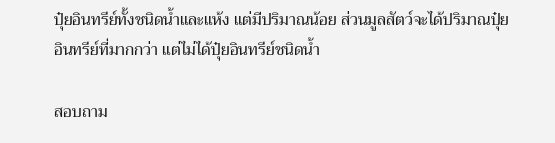ปุ๋ยอินทรีย์ทั้งชนิดน้ำและแห้ง แต่มีปริมาณน้อย ส่วนมูลสัตว์จะได้ปริมาณปุ๋ยอินทรีย์ที่มากกว่า แต่ไม่ได้ปุ๋ยอินทรีย์ชนิดน้ำ

สอบถาม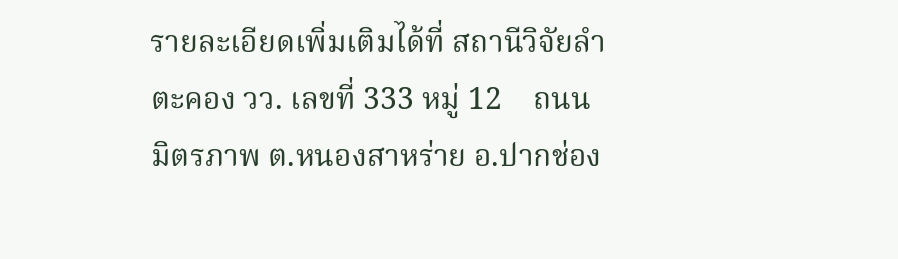รายละเอียดเพิ่มเติมได้ที่ สถานีวิจัยลำตะคอง วว. เลขที่ 333 หมู่ 12    ถนนมิตรภาพ ต.หนองสาหร่าย อ.ปากช่อง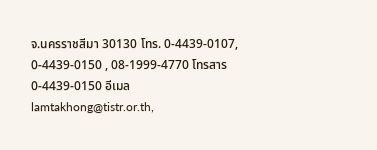จ.นครราชสีมา 30130 โทร. 0-4439-0107, 0-4439-0150 , 08-1999-4770 โทรสาร 0-4439-0150 อีเมล lamtakhong@tistr.or.th,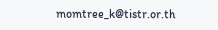momtree_k@tistr.or.th